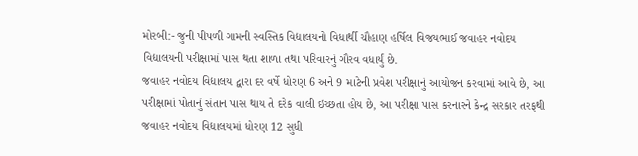મોરબી:- જુની પીપળી ગામની સ્વસ્તિક વિદ્યાલયનો વિધાર્થી ચૌહાણ હર્ષિલ વિજયભાઈ જવાહર નવોદય વિદ્યાલયની પરીક્ષામાં પાસ થતા શાળા તથા પરિવારનું ગૌરવ વધાર્યું છે.
જવાહર નવોદય વિદ્યાલય દ્વારા દર વર્ષે ધોરણ 6 અને 9 માટેની પ્રવેશ પરીક્ષાનું આયોજન કરવામાં આવે છે, આ પરીક્ષામાં પોતાનું સંતાન પાસ થાય તે દરેક વાલી ઇચ્છતા હોય છે, આ પરીક્ષા પાસ કરનારને કેન્દ્ર સરકાર તરફથી જવાહર નવોદય વિદ્યાલયમાં ધોરણ 12 સુધી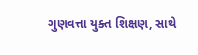ગુણવત્તા યુક્ત શિક્ષણ, સાથે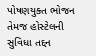પોષણયુક્ત ભોજન તેમજ હોસ્ટેલની સુવિધા તદ્દન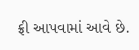ફ્રી આપવામાં આવે છે.